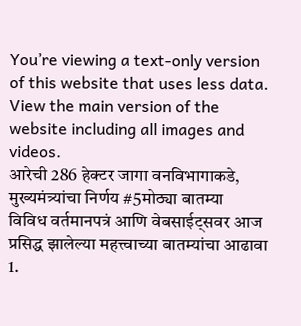You’re viewing a text-only version of this website that uses less data. View the main version of the website including all images and videos.
आरेची 286 हेक्टर जागा वनविभागाकडे, मुख्यमंत्र्यांचा निर्णय #5मोठ्या बातम्या
विविध वर्तमानपत्रं आणि वेबसाईट्सवर आज प्रसिद्ध झालेल्या महत्त्वाच्या बातम्यांचा आढावा
1.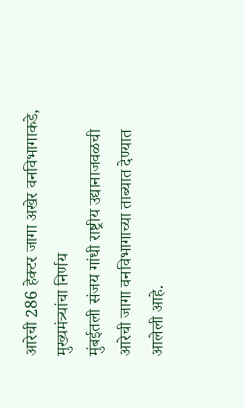आरेची 286 हेक्टर जागा अखेर वनविभागाकडे, मुख्यमंत्र्यांचा निर्णय
मुंबईतली संजय गांधी राष्ट्रीय उद्यानाजवळची आरेची जागा वनविभागाच्या ताब्यात देण्यात आलेली आहे.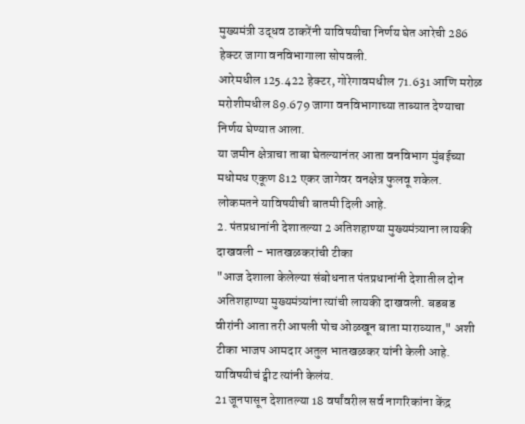मुख्यमंत्री उद्धव ठाकरेंनी याविषयीचा निर्णय घेत आरेची 286 हेक्टर जागा वनविभागाला सोपवली.
आरेमधील 125.422 हेक्टर, गोरेगावमधील 71.631 आणि मरोळ मरोशीमधील 89.679 जागा वनविभागाच्या ताब्यात देण्याचा निर्णय घेण्यात आला.
या जमीन क्षेत्राचा ताबा घेतल्यानंतर आता वनविभाग मुंबईच्या मधोमध एकूण 812 एकर जागेवर वनक्षेत्र फुलवू शकेल.
लोकमतने याविषयीची बातमी दिली आहे.
2. पंतप्रधानांनी देशातल्या 2 अतिशहाण्या मुख्यमंत्र्याना लायकी दाखवली - भातखळकरांची टीका
"आज देशाला केलेल्या संबोधनात पंतप्रधानांनी देशातील दोन अतिशहाण्या मुख्यमंत्र्यांना त्यांची लायकी दाखवली. बडबड वीरांनी आता तरी आपली पोच ओळखून बाता माराव्यात," अशी टीका भाजप आमदार अतुल भातखळकर यांनी केली आहे.
याविषयीचं ट्वीट त्यांनी केलंय.
21 जूनपासून देशातल्या 18 वर्षांवरील सर्व नागरिकांना केंद्र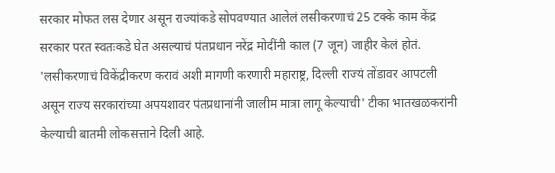सरकार मोफत लस देणार असून राज्यांकडे सोपवण्यात आलेलं लसीकरणाचं 25 टक्के काम केंद्र सरकार परत स्वतःकडे घेत असल्याचं पंतप्रधान नरेंद्र मोदींनी काल (7 जून) जाहीर केलं होतं.
'लसीकरणाचं विकेंद्रीकरण करावं अशी मागणी करणारी महाराष्ट्र, दिल्ली राज्यं तोंडावर आपटली असून राज्य सरकारांच्या अपयशावर पंतप्रधानांनी जालीम मात्रा लागू केल्याची' टीका भातखळकरांनी केल्याची बातमी लोकसत्ताने दिली आहे.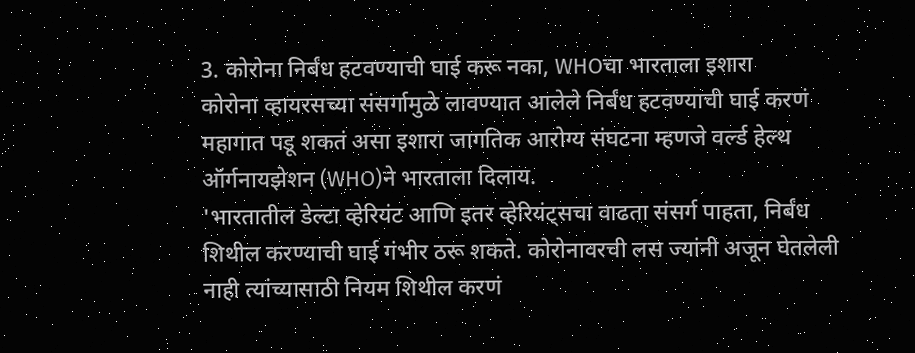3. कोरोना निर्बंध हटवण्याची घाई करू नका, WHOचा भारताला इशारा
कोरोना व्हायरसच्या संसर्गामुळे लावण्यात आलेले निर्बंध हटवण्याची घाई करणं महागात पडू शकतं असा इशारा जागतिक आरोग्य संघटना म्हणजे वर्ल्ड हेल्थ ऑर्गनायझेशन (WHO)ने भारताला दिलाय.
'भारतातील डेल्टा व्हेरियंट आणि इतर व्हेरियंट्सचा वाढता संसर्ग पाहता, निर्बंध शिथील करण्याची घाई गंभीर ठरू शकते. कोरोनावरची लस ज्यांनी अजून घेतलेली नाही त्यांच्यासाठी नियम शिथील करणं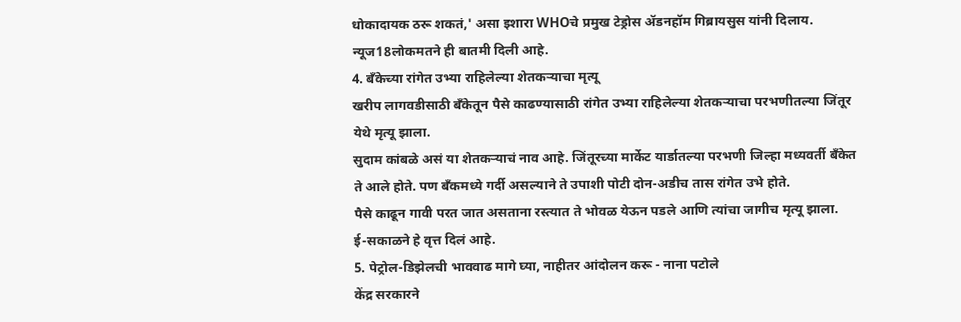धोकादायक ठरू शकतं,' असा इशारा WHOचे प्रमुख टेड्रोस ॲडनहॉम गिब्रायसुस यांनी दिलाय.
न्यूज18लोकमतने ही बातमी दिली आहे.
4. बँकेच्या रांगेत उभ्या राहिलेल्या शेतकऱ्याचा मृत्यू
खरीप लागवडीसाठी बँकेतून पैसे काढण्यासाठी रांगेत उभ्या राहिलेल्या शेतकऱ्याचा परभणीतल्या जिंतूर येथे मृत्यू झाला.
सुदाम कांबळे असं या शेतकऱ्याचं नाव आहे. जिंतूरच्या मार्केट यार्डातल्या परभणी जिल्हा मध्यवर्ती बँकेत ते आले होते. पण बँकमध्ये गर्दी असल्याने ते उपाशी पोटी दोन-अडीच तास रांगेत उभे होते.
पैसे काढून गावी परत जात असताना रस्त्यात ते भोवळ येऊन पडले आणि त्यांचा जागीच मृत्यू झाला.
ई-सकाळने हे वृत्त दिलं आहे.
5. पेट्रोल-डिझेलची भाववाढ मागे घ्या, नाहीतर आंदोलन करू - नाना पटोले
केंद्र सरकारने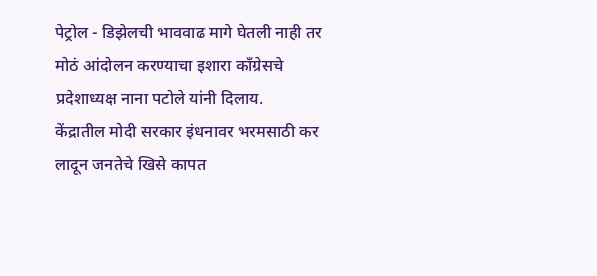पेट्रोल - डिझेलची भाववाढ मागे घेतली नाही तर मोठं आंदोलन करण्याचा इशारा काँग्रेसचे प्रदेशाध्यक्ष नाना पटोले यांनी दिलाय.
केंद्रातील मोदी सरकार इंधनावर भरमसाठी कर लादून जनतेचे खिसे कापत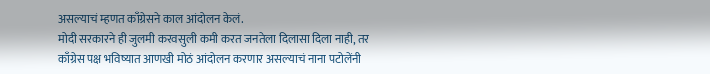असल्याचं म्हणत काँग्रेसने काल आंदोलन केलं.
मोदी सरकारने ही जुलमी करवसुली कमी करत जनतेला दिलासा दिला नाही, तर काँग्रेस पक्ष भविष्यात आणखी मोठं आंदोलन करणार असल्याचं नाना पटोलेंनी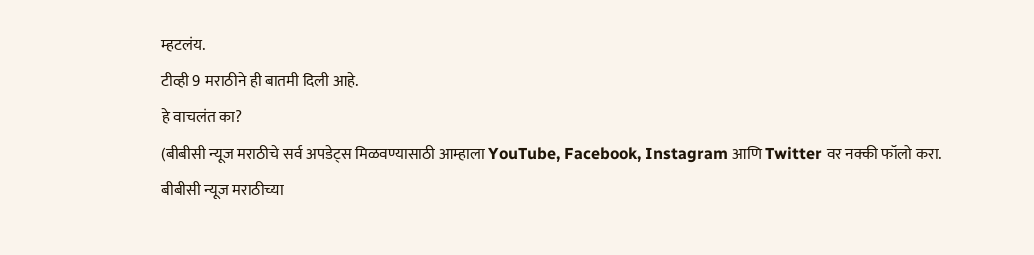म्हटलंय.
टीव्ही 9 मराठीने ही बातमी दिली आहे.
हे वाचलंत का?
(बीबीसी न्यूज मराठीचे सर्व अपडेट्स मिळवण्यासाठी आम्हाला YouTube, Facebook, Instagram आणि Twitter वर नक्की फॉलो करा.
बीबीसी न्यूज मराठीच्या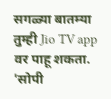सगळ्या बातम्या तुम्ही Jio TV app वर पाहू शकता.
'सोपी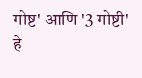गोष्ट' आणि '3 गोष्टी' हे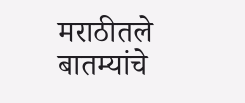मराठीतले बातम्यांचे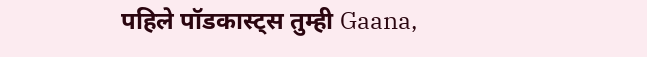पहिले पॉडकास्ट्स तुम्ही Gaana,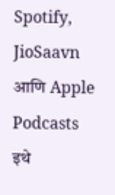Spotify, JioSaavn आणि Apple Podcasts इथे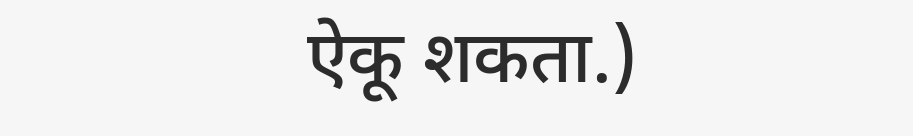ऐकू शकता.)